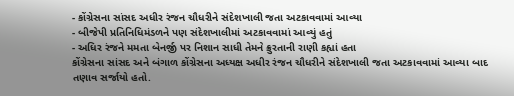- કોંગ્રેસના સાંસદ અધીર રંજન ચૌધરીને સંદેશખાલી જતા અટકાવવામાં આવ્યા
- બીજેપી પ્રતિનિધિમંડળને પણ સંદેશખાલીમાં અટકાવવામાં આવ્યું હતું
- અધિર રંજને મમતા બેનર્જી પર નિશાન સાધી તેમને ક્રુરતાની રાણી કહ્યાં હતા
કોંગ્રેસના સાંસદ અને બંગાળ કોંગ્રેસના અધ્યક્ષ અધીર રંજન ચૌધરીને સંદેશખાલી જતા અટકાવવામાં આવ્યા બાદ તણાવ સર્જાયો હતો.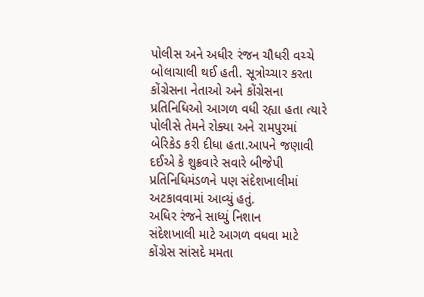પોલીસ અને અધીર રંજન ચૌધરી વચ્ચે બોલાચાલી થઈ હતી. સૂત્રોચ્ચાર કરતા કોંગ્રેસના નેતાઓ અને કોંગ્રેસના પ્રતિનિધિઓ આગળ વધી રહ્યા હતા ત્યારે પોલીસે તેમને રોક્યા અને રામપુરમાં બેરિકેડ કરી દીધા હતા.આપને જણાવી દઈએ કે શુક્રવારે સવારે બીજેપી પ્રતિનિધિમંડળને પણ સંદેશખાલીમાં અટકાવવામાં આવ્યું હતું.
અધિર રંજને સાધ્યું નિશાન
સંદેશખાલી માટે આગળ વધવા માટે કોંગ્રેસ સાંસદે મમતા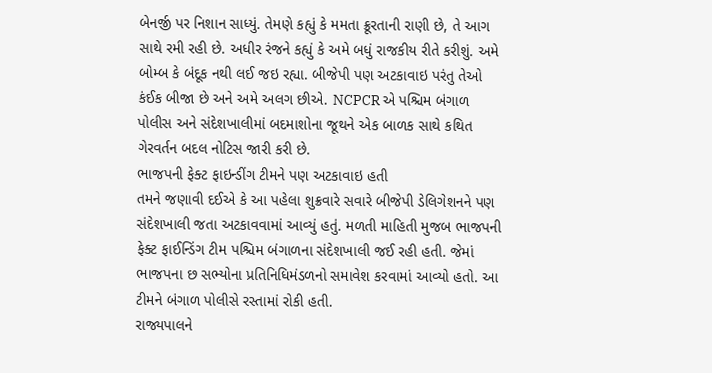બેનર્જી પર નિશાન સાધ્યું. તેમણે કહ્યું કે મમતા ક્રૂરતાની રાણી છે, તે આગ સાથે રમી રહી છે. અધીર રંજને કહ્યું કે અમે બધું રાજકીય રીતે કરીશું. અમે બોમ્બ કે બંદૂક નથી લઈ જઇ રહ્યા. બીજેપી પણ અટકાવાઇ પરંતુ તેઓ કંઈક બીજા છે અને અમે અલગ છીએ. NCPCR એ પશ્ચિમ બંગાળ પોલીસ અને સંદેશખાલીમાં બદમાશોના જૂથને એક બાળક સાથે કથિત ગેરવર્તન બદલ નોટિસ જારી કરી છે.
ભાજપની ફેક્ટ ફાઇન્ડીંગ ટીમને પણ અટકાવાઇ હતી
તમને જણાવી દઈએ કે આ પહેલા શુક્રવારે સવારે બીજેપી ડેલિગેશનને પણ સંદેશખાલી જતા અટકાવવામાં આવ્યું હતું. મળતી માહિતી મુજબ ભાજપની ફેક્ટ ફાઈન્ડિંગ ટીમ પશ્ચિમ બંગાળના સંદેશખાલી જઈ રહી હતી. જેમાં ભાજપના છ સભ્યોના પ્રતિનિધિમંડળનો સમાવેશ કરવામાં આવ્યો હતો. આ ટીમને બંગાળ પોલીસે રસ્તામાં રોકી હતી.
રાજ્યપાલને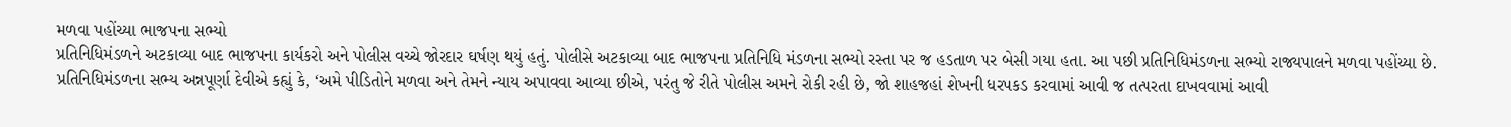મળવા પહોંચ્યા ભાજપના સભ્યો
પ્રતિનિધિમંડળને અટકાવ્યા બાદ ભાજપના કાર્યકરો અને પોલીસ વચ્ચે જોરદાર ઘર્ષણ થયું હતું. પોલીસે અટકાવ્યા બાદ ભાજપના પ્રતિનિધિ મંડળના સભ્યો રસ્તા પર જ હડતાળ પર બેસી ગયા હતા. આ પછી પ્રતિનિધિમંડળના સભ્યો રાજ્યપાલને મળવા પહોંચ્યા છે. પ્રતિનિધિમંડળના સભ્ય અન્નપૂર્ણા દેવીએ કહ્યું કે, ‘અમે પીડિતોને મળવા અને તેમને ન્યાય અપાવવા આવ્યા છીએ, પરંતુ જે રીતે પોલીસ અમને રોકી રહી છે, જો શાહજહાં શેખની ધરપકડ કરવામાં આવી જ તત્પરતા દાખવવામાં આવી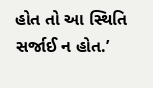હોત તો આ સ્થિતિ સર્જાઈ ન હોત.’